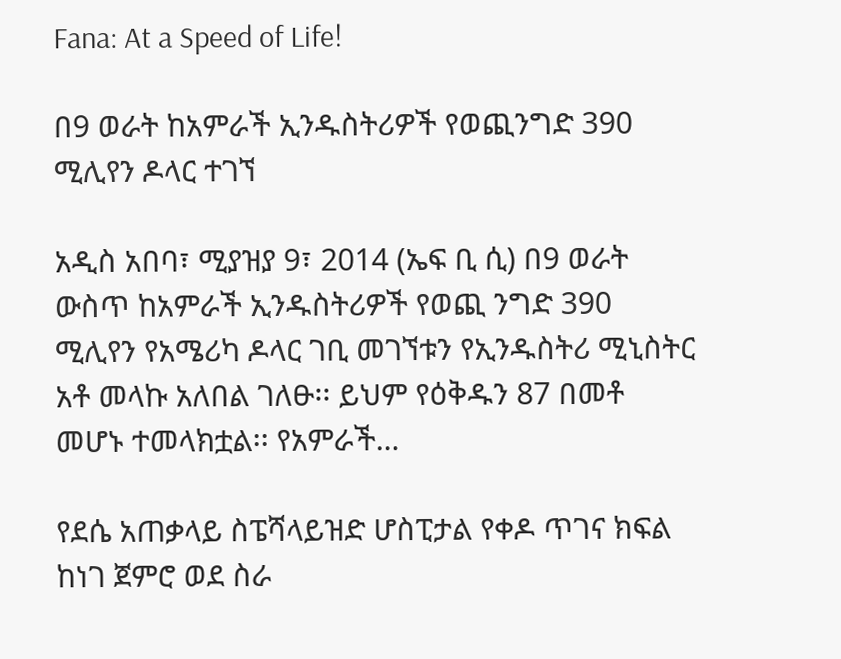Fana: At a Speed of Life!

በ9 ወራት ከአምራች ኢንዱስትሪዎች የወጪንግድ 390 ሚሊየን ዶላር ተገኘ

አዲስ አበባ፣ ሚያዝያ 9፣ 2014 (ኤፍ ቢ ሲ) በ9 ወራት ውስጥ ከአምራች ኢንዱስትሪዎች የወጪ ንግድ 390 ሚሊየን የአሜሪካ ዶላር ገቢ መገኘቱን የኢንዱስትሪ ሚኒስትር አቶ መላኩ አለበል ገለፁ፡፡ ይህም የዕቅዱን 87 በመቶ መሆኑ ተመላክቷል፡፡ የአምራች…

የደሴ አጠቃላይ ስፔሻላይዝድ ሆስፒታል የቀዶ ጥገና ክፍል ከነገ ጀምሮ ወደ ስራ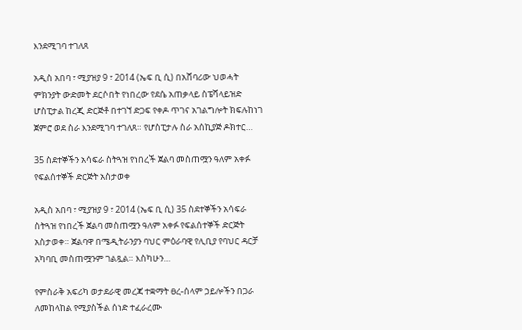እንደሚገባ ተገለጸ

አዲስ አበባ ፣ ሚያዝያ 9 ፣ 2014 (ኤፍ ቢ ሲ) በአሸባሪው ህወሓት ምክንያት ውድመት ደርሶበት የነበረው የደሴ አጠቃላይ ስፔሻላይዝድ ሆስፒታል ከረጂ ድርጅቶ በተገኘ ድጋፍ የቀዶ ጥገና አገልግሎት ክፍሉከነገ ጀምሮ ወደ ስራ እንደሚገባ ተገለጸ። የሆስፒታሉ ስራ አሰኪያጅ ዶክተር…

35 ስደተኞችን አሳፍራ ስትጓዝ የነበረች ጀልባ መስጠሟን ዓለም አቀፉ የፍልሰተኞች ድርጅት አስታወቀ

አዲስ አበባ ፣ ሚያዝያ 9 ፣ 2014 (ኤፍ ቢ ሲ) 35 ስደተኞችን አሳፍራ ስትጓዝ የነበረች ጀልባ መስጠሟን ዓለም አቀፉ የፍልሰተኞች ድርጅት አስታወቀ። ጀልባዋ በሜዲትራንያን ባህር ምዕራባዊ የሊቢያ የባህር ዳርቻ አካባቢ መስጠሟንም ገልጿል። እስካሁን…

የምስራቅ አፍሪካ ወታደራዊ መረጃ ተቋማት ፀረ-ሰላም ኃይሎችን በጋራ ለመከላከል የሚያስችል ሰነድ ተፈራረሙ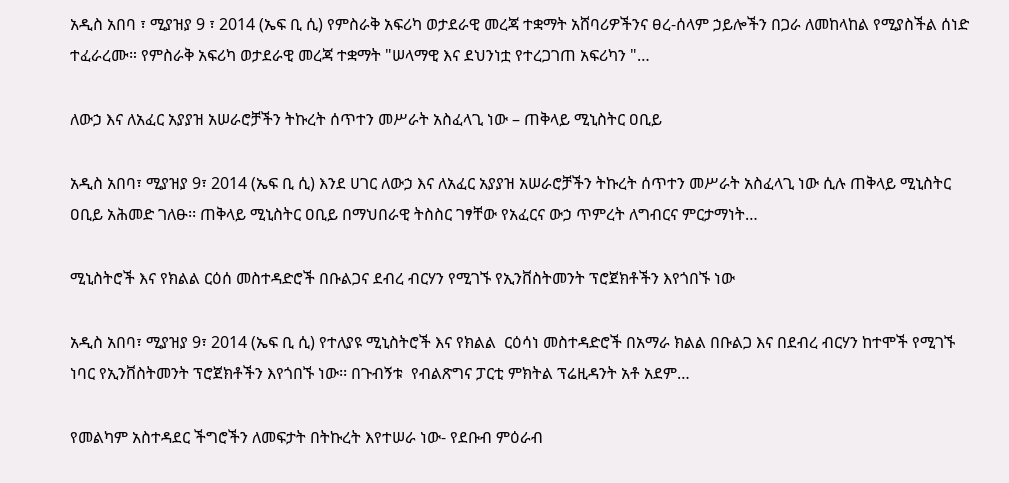አዲስ አበባ ፣ ሚያዝያ 9 ፣ 2014 (ኤፍ ቢ ሲ) የምስራቅ አፍሪካ ወታደራዊ መረጃ ተቋማት አሸባሪዎችንና ፀረ-ሰላም ኃይሎችን በጋራ ለመከላከል የሚያስችል ሰነድ ተፈራረሙ። የምስራቅ አፍሪካ ወታደራዊ መረጃ ተቋማት "ሠላማዊ እና ደህንነቷ የተረጋገጠ አፍሪካን "…

ለውኃ እና ለአፈር አያያዝ አሠራሮቻችን ትኩረት ሰጥተን መሥራት አስፈላጊ ነው – ጠቅላይ ሚኒስትር ዐቢይ

አዲስ አበባ፣ ሚያዝያ 9፣ 2014 (ኤፍ ቢ ሲ) እንደ ሀገር ለውኃ እና ለአፈር አያያዝ አሠራሮቻችን ትኩረት ሰጥተን መሥራት አስፈላጊ ነው ሲሉ ጠቅላይ ሚኒስትር ዐቢይ አሕመድ ገለፁ፡፡ ጠቅላይ ሚኒስትር ዐቢይ በማህበራዊ ትስስር ገፃቸው የአፈርና ውኃ ጥምረት ለግብርና ምርታማነት…

ሚኒስትሮች እና የክልል ርዕሰ መስተዳድሮች በቡልጋና ደብረ ብርሃን የሚገኙ የኢንቨስትመንት ፕሮጀክቶችን እየጎበኙ ነው

አዲስ አበባ፣ ሚያዝያ 9፣ 2014 (ኤፍ ቢ ሲ) የተለያዩ ሚኒስትሮች እና የክልል  ርዕሳነ መስተዳድሮች በአማራ ክልል በቡልጋ እና በደብረ ብርሃን ከተሞች የሚገኙ ነባር የኢንቨስትመንት ፕሮጀክቶችን እየጎበኙ ነው፡፡ በጉብኝቱ  የብልጽግና ፓርቲ ምክትል ፕሬዚዳንት አቶ አደም…

የመልካም አስተዳደር ችግሮችን ለመፍታት በትኩረት እየተሠራ ነው- የደቡብ ምዕራብ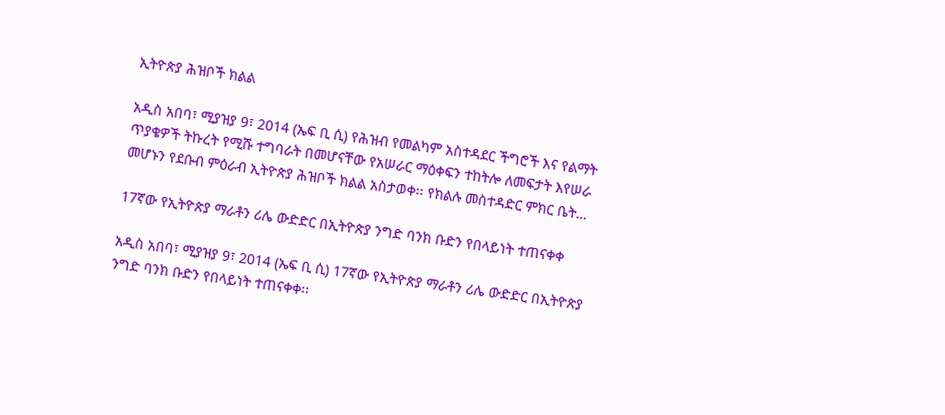ኢትዮጵያ ሕዝቦች ክልል

አዲስ አበባ፣ ሚያዝያ 9፣ 2014 (ኤፍ ቢ ሲ) የሕዝብ የመልካም አስተዳደር ችግሮች እና የልማት ጥያቄዎች ትኩረት የሚሹ ተግባራት በመሆናቸው የአሠራር ማዕቀፍን ተከትሎ ለመፍታት እየሠራ መሆኑን የደቡብ ምዕራብ ኢትዮጵያ ሕዝቦች ክልል አስታወቀ፡፡ የክልሉ መስተዳድር ምክር ቤት…

17ኛው የኢትዮጵያ ማራቶን ሪሌ ውድድር በኢትዮጵያ ንግድ ባንክ ቡድን የበላይነት ተጠናቀቀ

አዲስ አበባ፣ ሚያዝያ 9፣ 2014 (ኤፍ ቢ ሲ) 17ኛው የኢትዮጵያ ማራቶን ሪሌ ውድድር በኢትዮጵያ ንግድ ባንክ ቡድን የበላይነት ተጠናቀቀ፡፡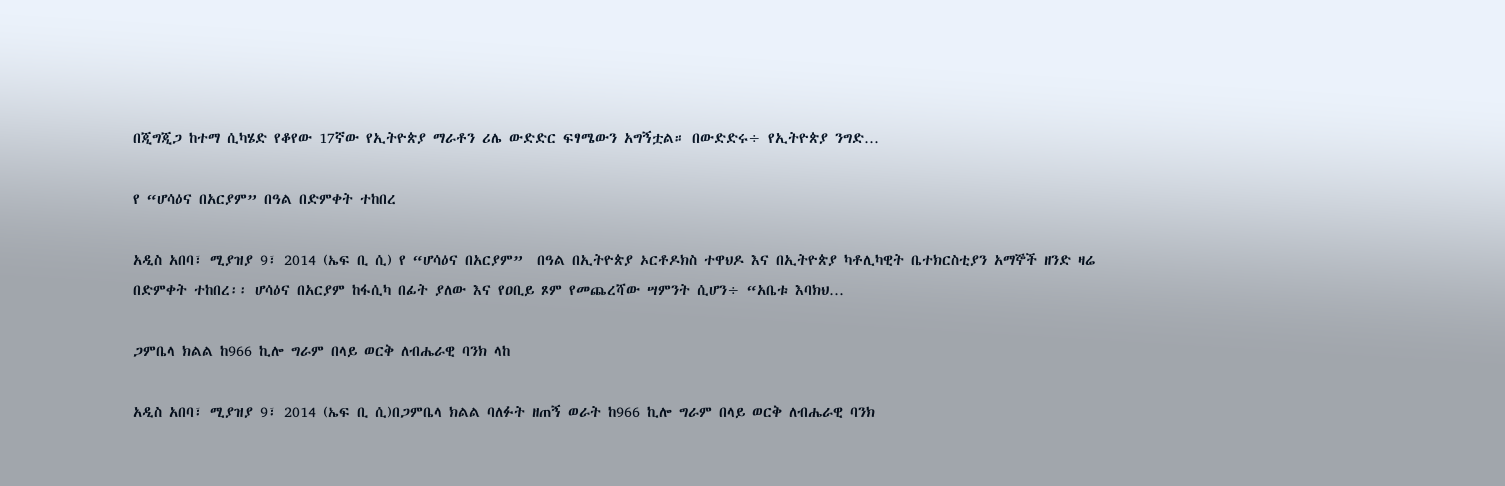በጂግጂጋ ከተማ ሲካሄድ የቆየው 17ኛው የኢትዮጵያ ማራቶን ሪሌ ውድድር ፍፃሜውን አግኝቷል። በውድድሩ÷ የኢትዮጵያ ንግድ…

የ “ሆሳዕና በአርያም” በዓል በድምቀት ተከበረ

አዲስ አበባ፣ ሚያዝያ 9፣ 2014 (ኤፍ ቢ ሲ) የ “ሆሳዕና በአርያም”  በዓል በኢትዮጵያ ኦርቶዶክስ ተዋህዶ እና በኢትዮጵያ ካቶሊካዊት ቤተክርስቲያን አማኞች ዘንድ ዛሬ በድምቀት ተከበረ፡፡ ሆሳዕና በአርያም ከፋሲካ በፊት ያለው እና የዐቢይ ጾም የመጨረሻው ሣምንት ሲሆን÷ “አቤቱ እባክህ…

ጋምቤላ ክልል ከ966 ኪሎ ግራም በላይ ወርቅ ለብሔራዊ ባንክ ላከ

አዲስ አበባ፣ ሚያዝያ 9፣ 2014 (ኤፍ ቢ ሲ)በጋምቤላ ክልል ባለፉት ዘጠኝ ወራት ከ966 ኪሎ ግራም በላይ ወርቅ ለብሔራዊ ባንክ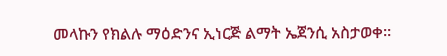መላኩን የክልሉ ማዕድንና ኢነርጅ ልማት ኤጀንሲ አስታወቀ።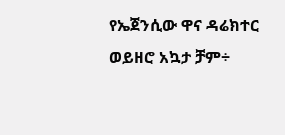የኤጀንሲው ዋና ዳሬክተር ወይዘሮ አኳታ ቻም÷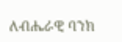ለብሔራዊ ባንክ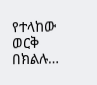የተላከው ወርቅ በክልሉ…